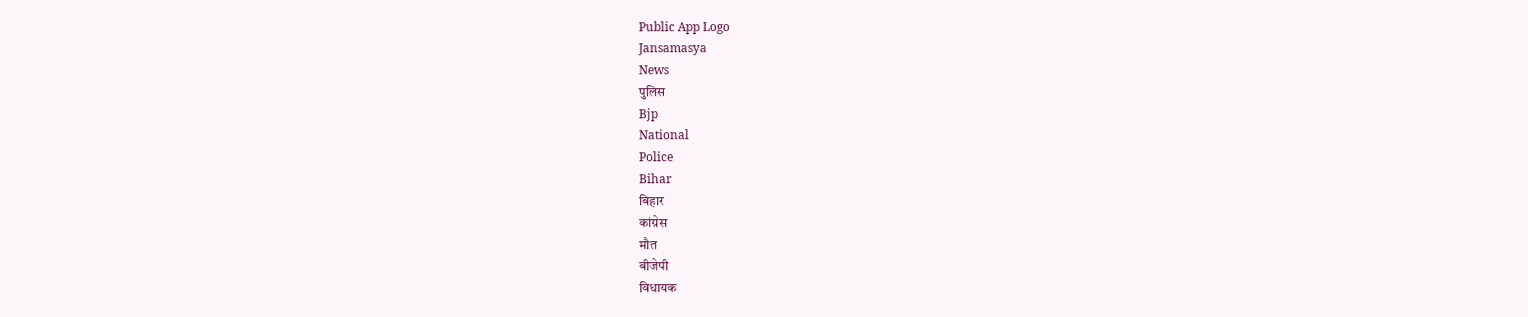Public App Logo
Jansamasya
News
पुलिस
Bjp
National
Police
Bihar
बिहार
कांग्रेस
मौत
बीजेपी
विधायक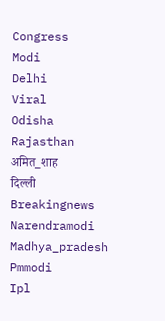Congress
Modi
Delhi
Viral
Odisha
Rajasthan
अमित_शाह
दिल्ली
Breakingnews
Narendramodi
Madhya_pradesh
Pmmodi
Ipl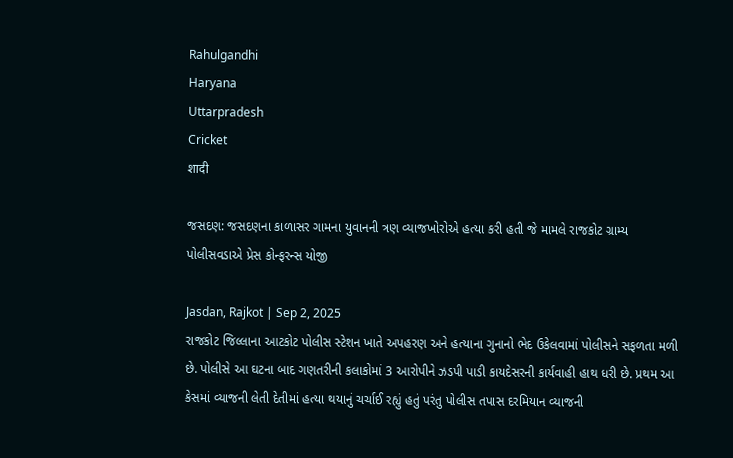Rahulgandhi
Haryana
Uttarpradesh
Cricket
शादी

જસદણ: જસદણના કાળાસર ગામના યુવાનની ત્રણ વ્યાજખોરોએ હત્યા કરી હતી જે મામલે રાજકોટ ગ્રામ્ય પોલીસવડાએ પ્રેસ કોન્ફરન્સ યોજી

Jasdan, Rajkot | Sep 2, 2025
રાજકોટ જિલ્લાના આટકોટ પોલીસ સ્ટેશન ખાતે અપહરણ અને હત્યાના ગુનાનો ભેદ ઉકેલવામાં પોલીસને સફળતા મળી છે. પોલીસે આ ઘટના બાદ ગણતરીની કલાકોમાં 3 આરોપીને ઝડપી પાડી કાયદેસરની કાર્યવાહી હાથ ધરી છે. પ્રથમ આ કેસમાં વ્યાજની લેતી દેતીમાં હત્યા થયાનું ચર્ચાઈ રહ્યું હતું પરંતુ પોલીસ તપાસ દરમિયાન વ્યાજની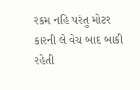રકમ નહિ પરંતુ મોટર કારની લે વેચ બાદ બાકી રહેતી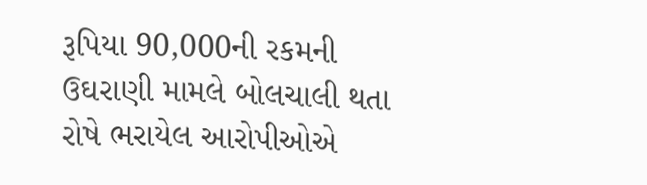રૂપિયા 90,000ની રકમની ઉઘરાણી મામલે બોલચાલી થતા રોષે ભરાયેલ આરોપીઓએ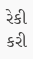રેકી કરી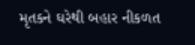મૃતકને ઘરેથી બહાર નીકળત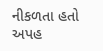નીકળતા હતો અપહ